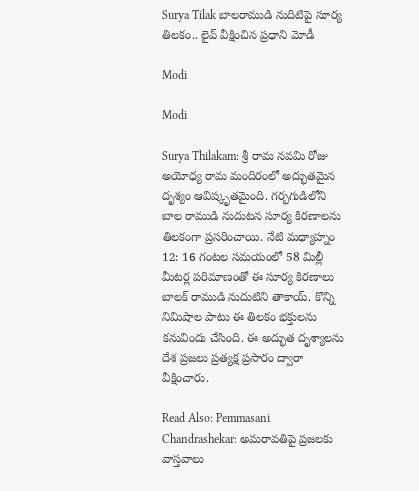Surya Tilak బాలరాముడి నుదిటిపై సూర్య తిలకం.. లైవ్ వీక్షించిన ప్రధాని మోడీ

Modi

Modi

Surya Thilakam: శ్రీ రామ నవమి రోజు అయోధ్య రామ మందిరంలో అద్భుతమైన దృశ్యం ఆవిష్కృతమైంది. గర్భగుడిలోని బాల రాముడి నుదుటన సూర్య కిరణాలను తిలకంగా ప్రసరించాయి. నేటి మధ్యాహ్నం 12: 16 గంటల సమయంలో 58 మిల్లీ మీటర్ల పరిమాణంతో ఈ సూర్య కిరణాలు బాలక్‌ రాముడి నుదుటిని తాకాయ్. కొన్ని నిమిషాల పాటు ఈ తిలకం భక్తులను కనువిందు చేసింది. ఈ అద్భుత దృశ్యాలను దేశ ప్రజలు ప్రత్యక్ష ప్రసారం ద్వారా వీక్షించారు.

Read Also: Pemmasani Chandrashekar: అమరావతిపై ప్రజలకు వాస్తవాలు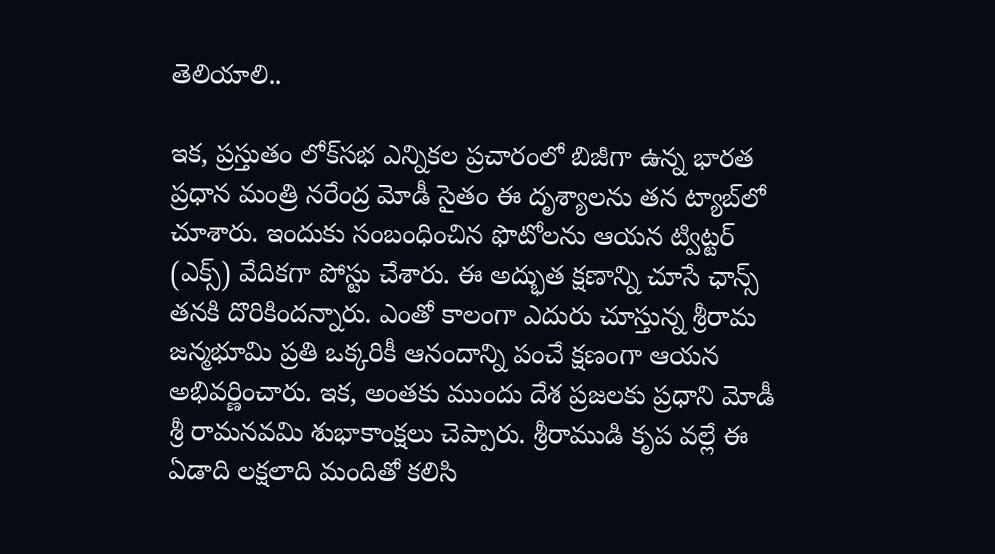తెలియాలి..

ఇక, ప్రస్తుతం లోక్‌సభ ఎన్నికల ప్రచారంలో బిజీగా ఉన్న భారత ప్రధాన మంత్రి నరేంద్ర మోడీ సైతం ఈ దృశ్యాలను తన ట్యాబ్‌లో చూశారు. ఇందుకు సంబంధించిన ఫొటోలను ఆయన ట్విట్టర్ (ఎక్స్‌) వేదికగా పోస్టు చేశారు. ఈ అద్భుత క్షణాన్ని చూసే ఛాన్స్ తనకి దొరికిందన్నారు. ఎంతో కాలంగా ఎదురు చూస్తున్న శ్రీరామ జన్మభూమి ప్రతి ఒక్కరికీ ఆనందాన్ని పంచే క్షణంగా ఆయన అభివర్ణించారు. ఇక, అంతకు ముందు దేశ ప్రజలకు ప్రధాని మోడీ శ్రీ రామనవమి శుభాకాంక్షలు చెప్పారు. శ్రీరాముడి కృప వల్లే ఈ ఏడాది లక్షలాది మందితో కలిసి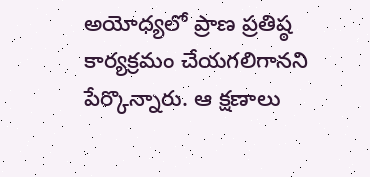అయోధ్యలో ప్రాణ ప్రతిష్ఠ కార్యక్రమం చేయగలిగానని పేర్కొన్నారు. ఆ క్షణాలు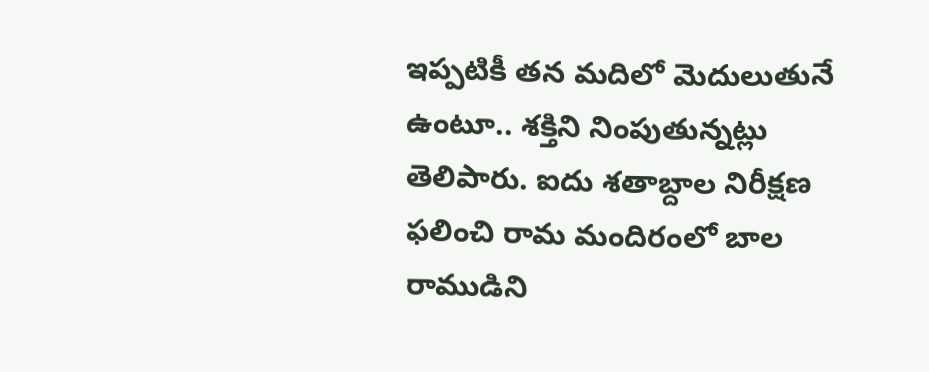ఇప్పటికీ తన మదిలో మెదులుతునే ఉంటూ.. శక్తిని నింపుతున్నట్లు తెలిపారు. ఐదు శతాబ్దాల నిరీక్షణ ఫలించి రామ మందిరంలో బాల రాముడిని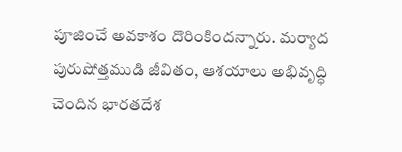పూజించే అవకాశం దొరింకిందన్నారు. మర్యాద పురుషోత్తముడి జీవితం, ఆశయాలు అభివృద్ధి చెందిన భారతదేశ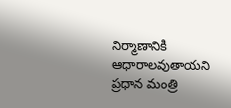నిర్మాణానికి ఆధారాలవుతాయని ప్రధాన మంత్రి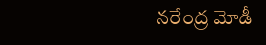నరేంద్ర మోడీ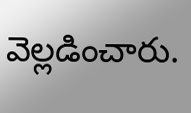వెల్లడించారు.